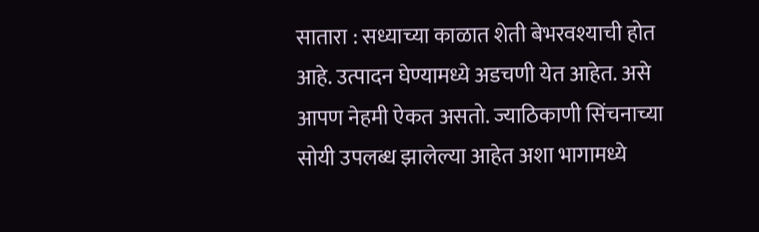सातारा : सध्याच्या काळात शेती बेभरवश्याची होत आहे. उत्पादन घेण्यामध्ये अडचणी येत आहेत. असे आपण नेहमी ऐकत असतो. ज्याठिकाणी सिंचनाच्या सोयी उपलब्ध झालेल्या आहेत अशा भागामध्ये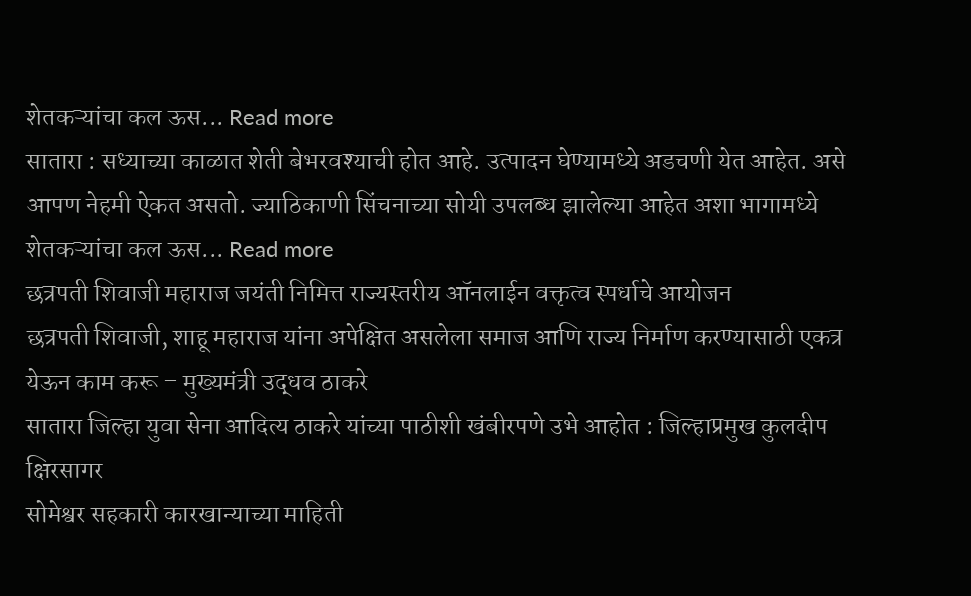शेतकऱ्यांचा कल ऊस... Read more
सातारा : सध्याच्या काळात शेती बेभरवश्याची होत आहे. उत्पादन घेण्यामध्ये अडचणी येत आहेत. असे आपण नेहमी ऐकत असतो. ज्याठिकाणी सिंचनाच्या सोयी उपलब्ध झालेल्या आहेत अशा भागामध्ये शेतकऱ्यांचा कल ऊस... Read more
छत्रपती शिवाजी महाराज जयंती निमित्त राज्यस्तरीय ऑनलाईन वक्तृत्व स्पर्धाचे आयोजन
छत्रपती शिवाजी, शाहू महाराज यांना अपेक्षित असलेला समाज आणि राज्य निर्माण करण्यासाठी एकत्र येऊन काम करू – मुख्यमंत्री उद्धव ठाकरे
सातारा जिल्हा युवा सेना आदित्य ठाकरे यांच्या पाठीशी खंबीरपणे उभे आहोत : जिल्हाप्रमुख कुलदीप क्षिरसागर
सोमेश्वर सहकारी कारखान्याच्या माहिती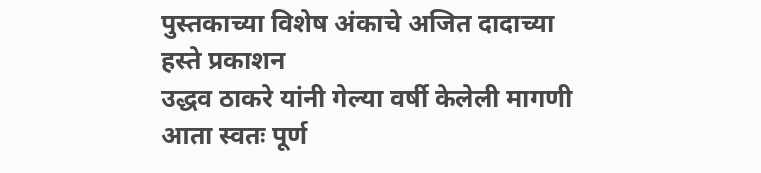पुस्तकाच्या विशेष अंकाचे अजित दादाच्या हस्ते प्रकाशन
उद्धव ठाकरे यांनी गेल्या वर्षी केलेली मागणी आता स्वतः पूर्ण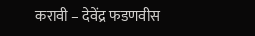करावी – देवेंद्र फडणवीस